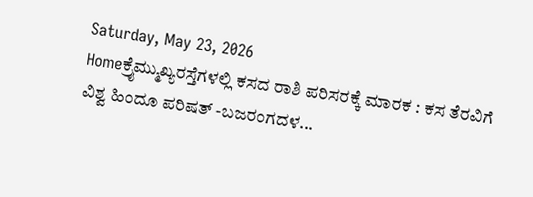Saturday, May 23, 2026
Homeಕ್ರೈಮ್ಮುಖ್ಯರಸ್ತೆಗಳಲ್ಲಿ ಕಸದ ರಾಶಿ ಪರಿಸರಕ್ಕೆ ಮಾರಕ : ಕಸ ತೆರವಿಗೆ ವಿಶ್ವ ಹಿಂದೂ ಪರಿಷತ್ -ಬಜರಂಗದಳ...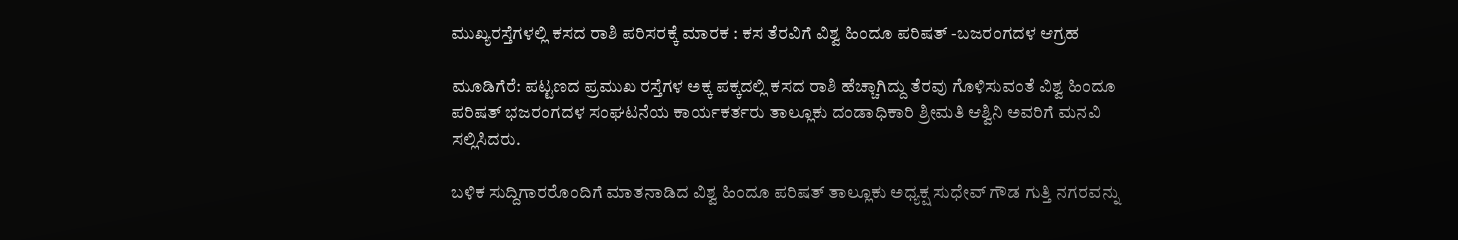ಮುಖ್ಯರಸ್ತೆಗಳಲ್ಲಿ ಕಸದ ರಾಶಿ ಪರಿಸರಕ್ಕೆ ಮಾರಕ : ಕಸ ತೆರವಿಗೆ ವಿಶ್ವ ಹಿಂದೂ ಪರಿಷತ್ -ಬಜರಂಗದಳ ಆಗ್ರಹ

ಮೂಡಿಗೆರೆ: ಪಟ್ಟಣದ ಪ್ರಮುಖ ರಸ್ತೆಗಳ ಅಕ್ಕ ಪಕ್ಕದಲ್ಲಿ ಕಸದ ರಾಶಿ ಹೆಚ್ಚಾಗಿದ್ದು ತೆರವು ಗೊಳಿಸುವಂತೆ ವಿಶ್ವ ಹಿಂದೂ ಪರಿಷತ್ ಭಜರಂಗದಳ ಸಂಘಟನೆಯ ಕಾರ್ಯಕರ್ತರು ತಾಲ್ಲೂಕು ದಂಡಾಧಿಕಾರಿ ಶ್ರೀಮತಿ ಆಶ್ವಿನಿ ಅವರಿಗೆ ಮನವಿ ಸಲ್ಲಿಸಿದರು.

ಬಳಿಕ ಸುದ್ದಿಗಾರರೊಂದಿಗೆ ಮಾತನಾಡಿದ ವಿಶ್ವ ಹಿಂದೂ ಪರಿಷತ್ ತಾಲ್ಲೂಕು ಅಧ್ಯಕ್ಷ ಸುಧೇವ್ ಗೌಡ ಗುತ್ತಿ ನಗರವನ್ನು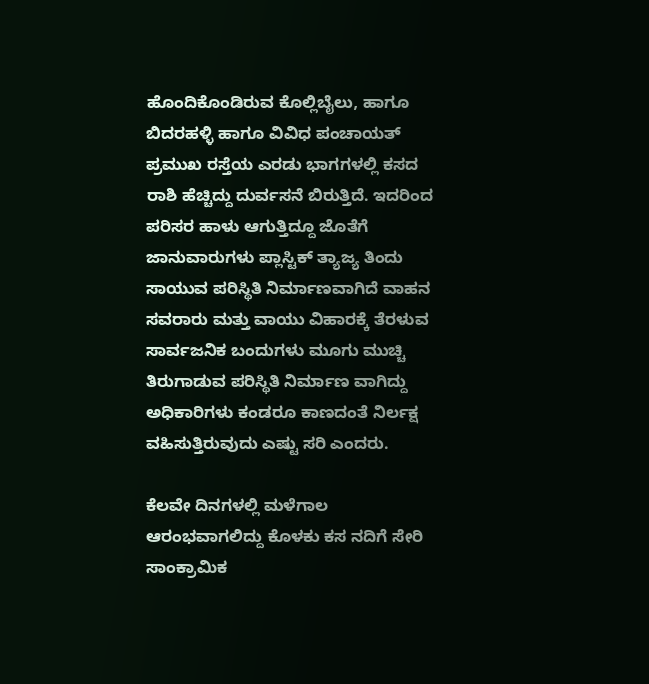ಹೊಂದಿಕೊಂಡಿರುವ ಕೊಲ್ಲಿಬೈಲು, ಹಾಗೂ ಬಿದರಹಳ್ಳಿ ಹಾಗೂ ವಿವಿಧ ಪಂಚಾಯತ್ ಪ್ರಮುಖ ರಸ್ತೆಯ ಎರಡು ಭಾಗಗಳಲ್ಲಿ ಕಸದ ರಾಶಿ ಹೆಚ್ಚಿದ್ದು ದುರ್ವಸನೆ ಬಿರುತ್ತಿದೆ. ಇದರಿಂದ ಪರಿಸರ ಹಾಳು ಆಗುತ್ತಿದ್ದೂ ಜೊತೆಗೆ ಜಾನುವಾರುಗಳು ಪ್ಲಾಸ್ಟಿಕ್ ತ್ಯಾಜ್ಯ ತಿಂದು ಸಾಯುವ ಪರಿಸ್ಥಿತಿ ನಿರ್ಮಾಣವಾಗಿದೆ ವಾಹನ ಸವರಾರು ಮತ್ತು ವಾಯು ವಿಹಾರಕ್ಕೆ ತೆರಳುವ ಸಾರ್ವಜನಿಕ ಬಂದುಗಳು ಮೂಗು ಮುಚ್ಚಿ ತಿರುಗಾಡುವ ಪರಿಸ್ಥಿತಿ ನಿರ್ಮಾಣ ವಾಗಿದ್ದು ಅಧಿಕಾರಿಗಳು ಕಂಡರೂ ಕಾಣದಂತೆ ನಿರ್ಲಕ್ಷ ವಹಿಸುತ್ತಿರುವುದು ಎಷ್ಟು ಸರಿ ಎಂದರು.

ಕೆಲವೇ ದಿನಗಳಲ್ಲಿ ಮಳೆಗಾಲ ಆರಂಭವಾಗಲಿದ್ದು ಕೊಳಕು ಕಸ ನದಿಗೆ ಸೇರಿ ಸಾಂಕ್ರಾಮಿಕ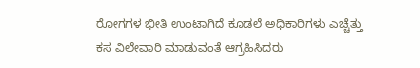ರೋಗಗಳ ಭೀತಿ ಉಂಟಾಗಿದೆ ಕೂಡಲೆ ಅಧಿಕಾರಿಗಳು ಎಚ್ಚೆತ್ತು ಕಸ ವಿಲೇವಾರಿ ಮಾಡುವಂತೆ ಆಗ್ರಹಿಸಿದರು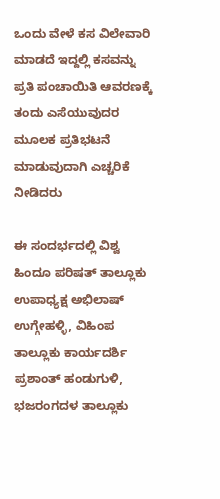ಒಂದು ವೇಳೆ ಕಸ ವಿಲೇವಾರಿ ಮಾಡದೆ ಇದ್ದಲ್ಲಿ ಕಸವನ್ನು ಪ್ರತಿ ಪಂಚಾಯಿತಿ ಆವರಣಕ್ಕೆ ತಂದು ಎಸೆಯುವುದರ ಮೂಲಕ ಪ್ರತಿಭಟನೆ ಮಾಡುವುದಾಗಿ ಎಚ್ಚರಿಕೆ ನೀಡಿದರು

ಈ ಸಂದರ್ಭದಲ್ಲಿ ವಿಶ್ವ ಹಿಂದೂ ಪರಿಷತ್ ತಾಲ್ಲೂಕು ಉಪಾಧ್ಯಕ್ಷ ಅಭಿಲಾಷ್ ಉಗ್ಗೇಹಳ್ಳಿ, ವಿಹಿಂಪ ತಾಲ್ಲೂಕು ಕಾರ್ಯದರ್ಶಿ ಪ್ರಶಾಂತ್ ಹಂಡುಗುಳಿ, ಭಜರಂಗದಳ ತಾಲ್ಲೂಕು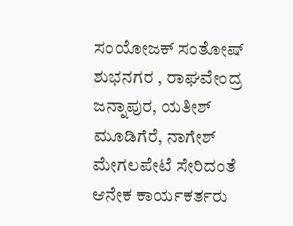ಸಂಯೋಜಕ್ ಸಂತೋಷ್ ಶುಭನಗರ , ರಾಘವೇಂದ್ರ ಜನ್ನಾಪುರ, ಯತೀಶ್ ಮೂಡಿಗೆರೆ, ನಾಗೇಶ್ ಮೇಗಲಪೇಟೆ ಸೇರಿದಂತೆ ಆನೇಕ ಕಾರ್ಯಕರ್ತರು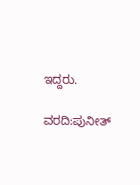ಇದ್ದರು.

ವರದಿ:ಪುನೀತ್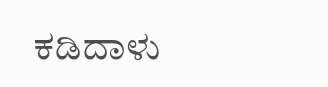ಕಡಿದಾಳು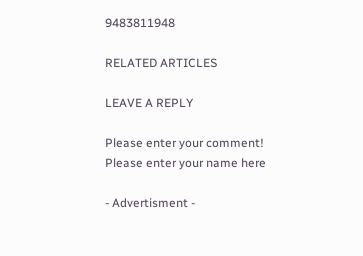9483811948

RELATED ARTICLES

LEAVE A REPLY

Please enter your comment!
Please enter your name here

- Advertisment -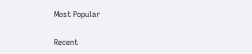Most Popular

Recent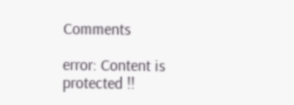Comments

error: Content is protected !!